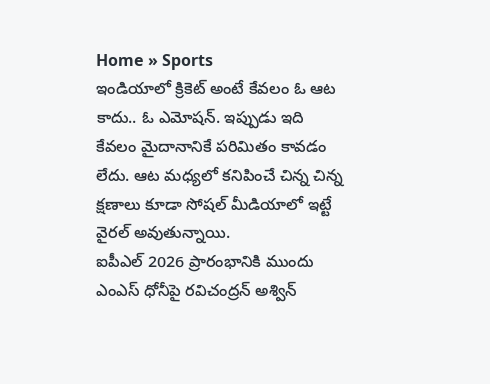Home » Sports
ఇండియాలో క్రికెట్ అంటే కేవలం ఓ ఆట కాదు.. ఓ ఎమోషన్. ఇప్పుడు ఇది కేవలం మైదానానికే పరిమితం కావడం లేదు. ఆట మధ్యలో కనిపించే చిన్న చిన్న క్షణాలు కూడా సోషల్ మీడియాలో ఇట్టే వైరల్ అవుతున్నాయి.
ఐపీఎల్ 2026 ప్రారంభానికి ముందు ఎంఎస్ ధోనీపై రవిచంద్రన్ అశ్విన్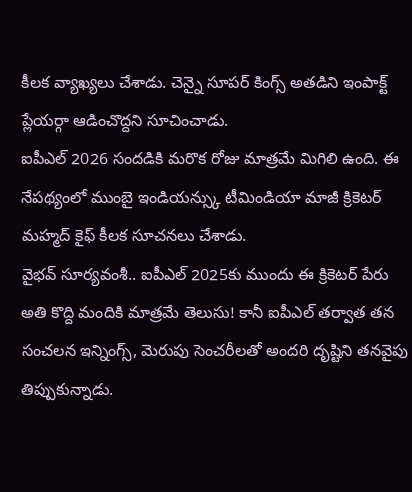కీలక వ్యాఖ్యలు చేశాడు. చెన్నై సూపర్ కింగ్స్ అతడిని ఇంపాక్ట్ ప్లేయర్గా ఆడించొద్దని సూచించాడు.
ఐపీఎల్ 2026 సందడికి మరొక రోజు మాత్రమే మిగిలి ఉంది. ఈ నేపథ్యంలో ముంబై ఇండియన్స్కు టీమిండియా మాజీ క్రికెటర్ మహ్మద్ కైఫ్ కీలక సూచనలు చేశాడు.
వైభవ్ సూర్యవంశీ.. ఐపీఎల్ 2025కు ముందు ఈ క్రికెటర్ పేరు అతి కొద్ది మందికి మాత్రమే తెలుసు! కానీ ఐపీఎల్ తర్వాత తన సంచలన ఇన్నింగ్స్, మెరుపు సెంచరీలతో అందరి దృష్టిని తనవైపు తిప్పుకున్నాడు.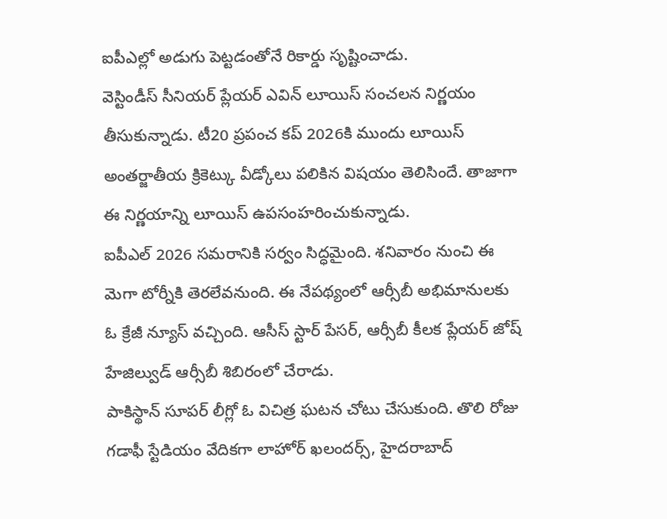ఐపీఎల్లో అడుగు పెట్టడంతోనే రికార్డు సృష్టించాడు.
వెస్టిండీస్ సీనియర్ ప్లేయర్ ఎవిన్ లూయిస్ సంచలన నిర్ణయం తీసుకున్నాడు. టీ20 ప్రపంచ కప్ 2026కి ముందు లూయిస్ అంతర్జాతీయ క్రికెట్కు వీడ్కోలు పలికిన విషయం తెలిసిందే. తాజాగా ఈ నిర్ణయాన్ని లూయిస్ ఉపసంహరించుకున్నాడు.
ఐపీఎల్ 2026 సమరానికి సర్వం సిద్ధమైంది. శనివారం నుంచి ఈ మెగా టోర్నీకి తెరలేవనుంది. ఈ నేపథ్యంలో ఆర్సీబీ అభిమానులకు ఓ క్రేజీ న్యూస్ వచ్చింది. ఆసీస్ స్టార్ పేసర్, ఆర్సీబీ కీలక ప్లేయర్ జోష్ హేజిల్వుడ్ ఆర్సీబీ శిబిరంలో చేరాడు.
పాకిస్థాన్ సూపర్ లీగ్లో ఓ విచిత్ర ఘటన చోటు చేసుకుంది. తొలి రోజు గడాఫీ స్టేడియం వేదికగా లాహోర్ ఖలందర్స్, హైదరాబాద్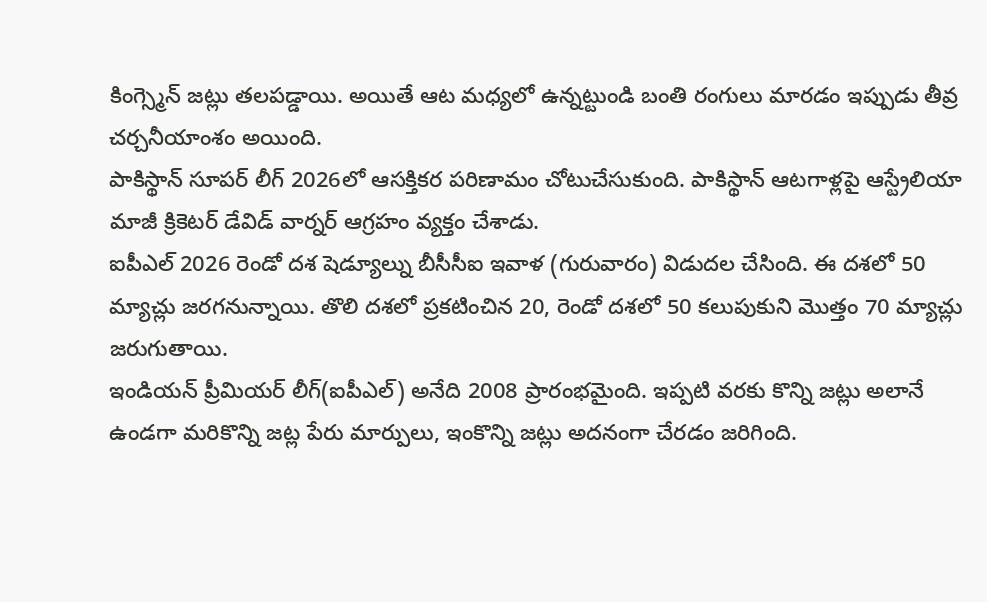కింగ్స్మెన్ జట్లు తలపడ్డాయి. అయితే ఆట మధ్యలో ఉన్నట్టుండి బంతి రంగులు మారడం ఇప్పుడు తీవ్ర చర్చనీయాంశం అయింది.
పాకిస్థాన్ సూపర్ లీగ్ 2026లో ఆసక్తికర పరిణామం చోటుచేసుకుంది. పాకిస్థాన్ ఆటగాళ్లపై ఆస్ట్రేలియా మాజీ క్రికెటర్ డేవిడ్ వార్నర్ ఆగ్రహం వ్యక్తం చేశాడు.
ఐపీఎల్ 2026 రెండో దశ షెడ్యూల్ను బీసీసీఐ ఇవాళ (గురువారం) విడుదల చేసింది. ఈ దశలో 50 మ్యాచ్లు జరగనున్నాయి. తొలి దశలో ప్రకటించిన 20, రెండో దశలో 50 కలుపుకుని మొత్తం 70 మ్యాచ్లు జరుగుతాయి.
ఇండియన్ ప్రీమియర్ లీగ్(ఐపీఎల్) అనేది 2008 ప్రారంభమైంది. ఇప్పటి వరకు కొన్ని జట్లు అలానే ఉండగా మరికొన్ని జట్ల పేరు మార్పులు, ఇంకొన్ని జట్లు అదనంగా చేరడం జరిగింది.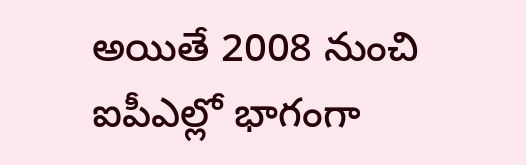అయితే 2008 నుంచి ఐపీఎల్లో భాగంగా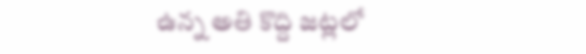ఉన్న అతి కొద్ది జట్లలో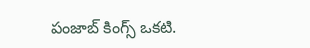పంజాబ్ కింగ్స్ ఒకటి.